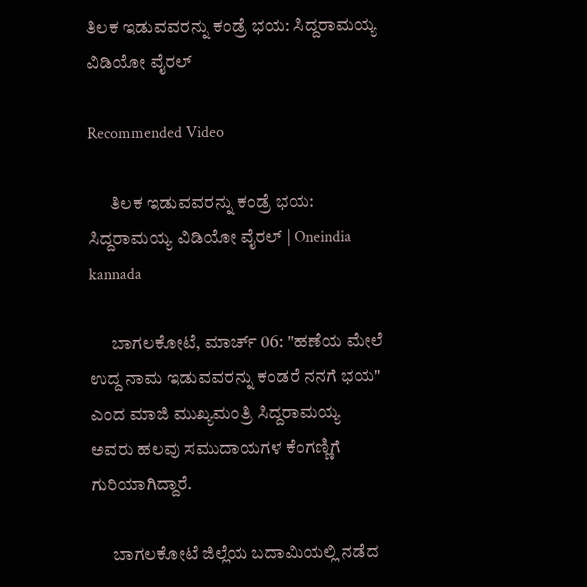ತಿಲಕ ಇಡುವವರನ್ನು ಕಂಡ್ರೆ ಭಯ: ಸಿದ್ದರಾಮಯ್ಯ ವಿಡಿಯೋ ವೈರಲ್

Recommended Video

      ತಿಲಕ ಇಡುವವರನ್ನು ಕಂಡ್ರೆ ಭಯ: ಸಿದ್ದರಾಮಯ್ಯ ವಿಡಿಯೋ ವೈರಲ್ | Oneindia kannada

      ಬಾಗಲಕೋಟೆ, ಮಾರ್ಚ್ 06: "ಹಣೆಯ ಮೇಲೆ ಉದ್ದ ನಾಮ ಇಡುವವರನ್ನು ಕಂಡರೆ ನನಗೆ ಭಯ" ಎಂದ ಮಾಜಿ ಮುಖ್ಯಮಂತ್ರಿ ಸಿದ್ದರಾಮಯ್ಯ ಅವರು ಹಲವು ಸಮುದಾಯಗಳ ಕೆಂಗಣ್ಣಿಗೆ ಗುರಿಯಾಗಿದ್ದಾರೆ.

      ಬಾಗಲಕೋಟೆ ಜಿಲ್ಲೆಯ ಬದಾಮಿಯಲ್ಲಿ ನಡೆದ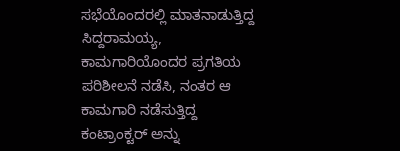ಸಭೆಯೊಂದರಲ್ಲಿ ಮಾತನಾಡುತ್ತಿದ್ದ ಸಿದ್ದರಾಮಯ್ಯ, ಕಾಮಗಾರಿಯೊಂದರ ಪ್ರಗತಿಯ ಪರಿಶೀಲನೆ ನಡೆಸಿ, ನಂತರ ಆ ಕಾಮಗಾರಿ ನಡೆಸುತ್ತಿದ್ದ ಕಂಟ್ರಾಂಕ್ಟರ್ ಅನ್ನು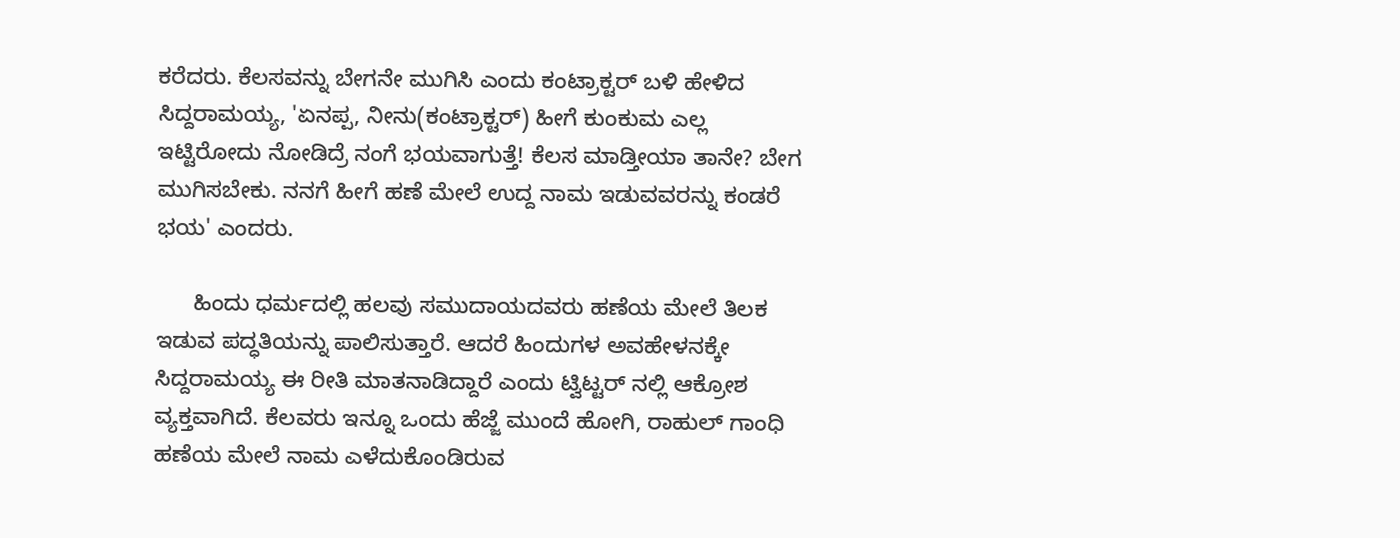ಕರೆದರು. ಕೆಲಸವನ್ನು ಬೇಗನೇ ಮುಗಿಸಿ ಎಂದು ಕಂಟ್ರಾಕ್ಟರ್ ಬಳಿ ಹೇಳಿದ ಸಿದ್ದರಾಮಯ್ಯ, 'ಏನಪ್ಪ, ನೀನು(ಕಂಟ್ರಾಕ್ಟರ್) ಹೀಗೆ ಕುಂಕುಮ ಎಲ್ಲ ಇಟ್ಟಿರೋದು ನೋಡಿದ್ರೆ ನಂಗೆ ಭಯವಾಗುತ್ತೆ! ಕೆಲಸ ಮಾಡ್ತೀಯಾ ತಾನೇ? ಬೇಗ ಮುಗಿಸಬೇಕು. ನನಗೆ ಹೀಗೆ ಹಣೆ ಮೇಲೆ ಉದ್ದ ನಾಮ ಇಡುವವರನ್ನು ಕಂಡರೆ ಭಯ' ಎಂದರು.

      ಹಿಂದು ಧರ್ಮದಲ್ಲಿ ಹಲವು ಸಮುದಾಯದವರು ಹಣೆಯ ಮೇಲೆ ತಿಲಕ ಇಡುವ ಪದ್ಧತಿಯನ್ನು ಪಾಲಿಸುತ್ತಾರೆ. ಆದರೆ ಹಿಂದುಗಳ ಅವಹೇಳನಕ್ಕೇ ಸಿದ್ದರಾಮಯ್ಯ ಈ ರೀತಿ ಮಾತನಾಡಿದ್ದಾರೆ ಎಂದು ಟ್ವಿಟ್ಟರ್ ನಲ್ಲಿ ಆಕ್ರೋಶ ವ್ಯಕ್ತವಾಗಿದೆ. ಕೆಲವರು ಇನ್ನೂ ಒಂದು ಹೆಜ್ಜೆ ಮುಂದೆ ಹೋಗಿ, ರಾಹುಲ್ ಗಾಂಧಿ ಹಣೆಯ ಮೇಲೆ ನಾಮ ಎಳೆದುಕೊಂಡಿರುವ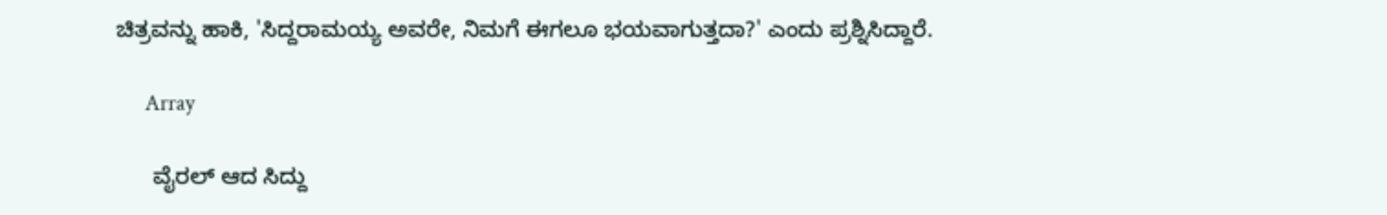ಚಿತ್ರವನ್ನು ಹಾಕಿ, 'ಸಿದ್ದರಾಮಯ್ಯ ಅವರೇ, ನಿಮಗೆ ಈಗಲೂ ಭಯವಾಗುತ್ತದಾ?' ಎಂದು ಪ್ರಶ್ನಿಸಿದ್ದಾರೆ.

      Array

      ವೈರಲ್ ಆದ ಸಿದ್ದು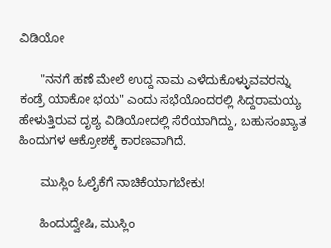ವಿಡಿಯೋ

      "ನನಗೆ ಹಣೆ ಮೇಲೆ ಉದ್ದ ನಾಮ ಎಳೆದುಕೊಳ್ಳುವವರನ್ನು ಕಂಡ್ರೆ ಯಾಕೋ ಭಯ" ಎಂದು ಸಭೆಯೊಂದರಲ್ಲಿ ಸಿದ್ದರಾಮಯ್ಯ ಹೇಳುತ್ತಿರುವ ದೃಶ್ಯ ವಿಡಿಯೋದಲ್ಲಿ ಸೆರೆಯಾಗಿದ್ದು, ಬಹುಸಂಖ್ಯಾತ ಹಿಂದುಗಳ ಆಕ್ರೋಶಕ್ಕೆ ಕಾರಣವಾಗಿದೆ.

      ಮುಸ್ಲಿಂ ಓಲೈಕೆಗೆ ನಾಚಿಕೆಯಾಗಬೇಕು!

      ಹಿಂದುದ್ವೇಷಿ, ಮುಸ್ಲಿಂ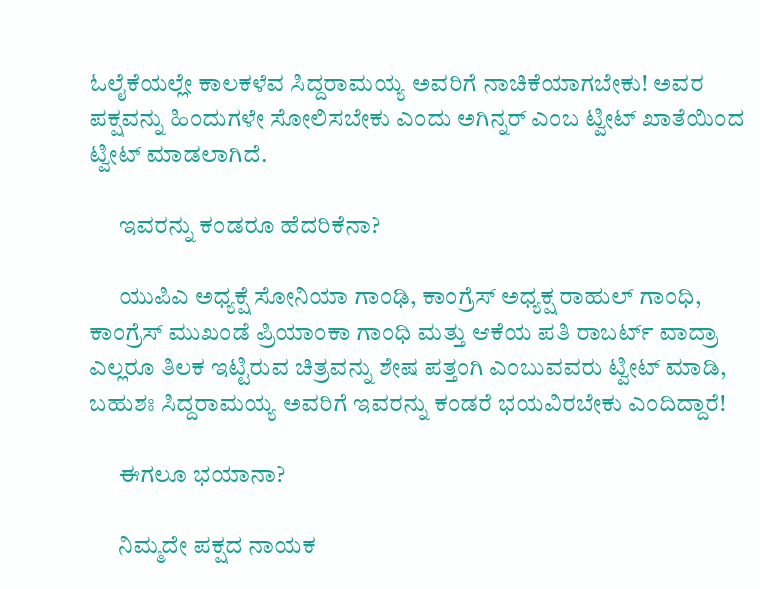ಓಲೈಕೆಯಲ್ಲೇ ಕಾಲಕಳೆವ ಸಿದ್ದರಾಮಯ್ಯ ಅವರಿಗೆ ನಾಚಿಕೆಯಾಗಬೇಕು! ಅವರ ಪಕ್ಷವನ್ನು ಹಿಂದುಗಳೇ ಸೋಲಿಸಬೇಕು ಎಂದು ಅಗಿನ್ನರ್ ಎಂಬ ಟ್ವೀಟ್ ಖಾತೆಯಿಂದ ಟ್ವೀಟ್ ಮಾಡಲಾಗಿದೆ.

      ಇವರನ್ನು ಕಂಡರೂ ಹೆದರಿಕೆನಾ?

      ಯುಪಿಎ ಅಧ್ಯಕ್ಷೆ ಸೋನಿಯಾ ಗಾಂಢಿ, ಕಾಂಗ್ರೆಸ್ ಅಧ್ಯಕ್ಷ ರಾಹುಲ್ ಗಾಂಧಿ, ಕಾಂಗ್ರೆಸ್ ಮುಖಂಡೆ ಪ್ರಿಯಾಂಕಾ ಗಾಂಧಿ ಮತ್ತು ಆಕೆಯ ಪತಿ ರಾಬರ್ಟ್ ವಾದ್ರಾ ಎಲ್ಲರೂ ತಿಲಕ ಇಟ್ಟಿರುವ ಚಿತ್ರವನ್ನು ಶೇಷ ಪತ್ತಂಗಿ ಎಂಬುವವರು ಟ್ವೀಟ್ ಮಾಡಿ, ಬಹುಶಃ ಸಿದ್ದರಾಮಯ್ಯ ಅವರಿಗೆ ಇವರನ್ನು ಕಂಡರೆ ಭಯವಿರಬೇಕು ಎಂದಿದ್ದಾರೆ!

      ಈಗಲೂ ಭಯಾನಾ?

      ನಿಮ್ಮದೇ ಪಕ್ಷದ ನಾಯಕ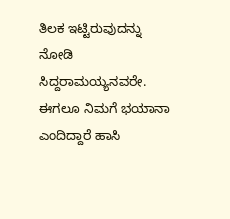ತಿಲಕ ಇಟ್ಟಿರುವುದನ್ನು ನೋಡಿ ಸಿದ್ದರಾಮಯ್ಯನವರೇ. ಈಗಲೂ ನಿಮಗೆ ಭಯಾನಾ ಎಂದಿದ್ದಾರೆ ಹಾಸಿ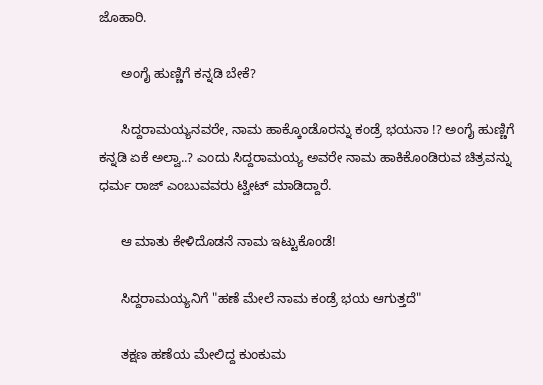ಜೊಹಾರಿ.

      ಅಂಗೈ ಹುಣ್ಣಿಗೆ ಕನ್ನಡಿ ಬೇಕೆ?

      ಸಿದ್ದರಾಮಯ್ಯನವರೇ, ನಾಮ ಹಾಕ್ಕೊಂಡೊರನ್ನು ಕಂಡ್ರೆ ಭಯನಾ !? ಅಂಗೈ ಹುಣ್ಣಿಗೆ ಕನ್ನಡಿ ಏಕೆ ಅಲ್ವಾ..? ಎಂದು ಸಿದ್ದರಾಮಯ್ಯ ಅವರೇ ನಾಮ ಹಾಕಿಕೊಂಡಿರುವ ಚಿತ್ರವನ್ನು ಧರ್ಮ ರಾಜ್ ಎಂಬುವವರು ಟ್ವೀಟ್ ಮಾಡಿದ್ದಾರೆ.

      ಆ ಮಾತು ಕೇಳಿದೊಡನೆ ನಾಮ ಇಟ್ಟುಕೊಂಡೆ!

      ಸಿದ್ದರಾಮಯ್ಯನಿಗೆ "ಹಣೆ ಮೇಲೆ ನಾಮ ಕಂಡ್ರೆ ಭಯ ಆಗುತ್ತದೆ"

      ತಕ್ಷಣ ಹಣೆಯ ಮೇಲಿದ್ದ ಕುಂಕುಮ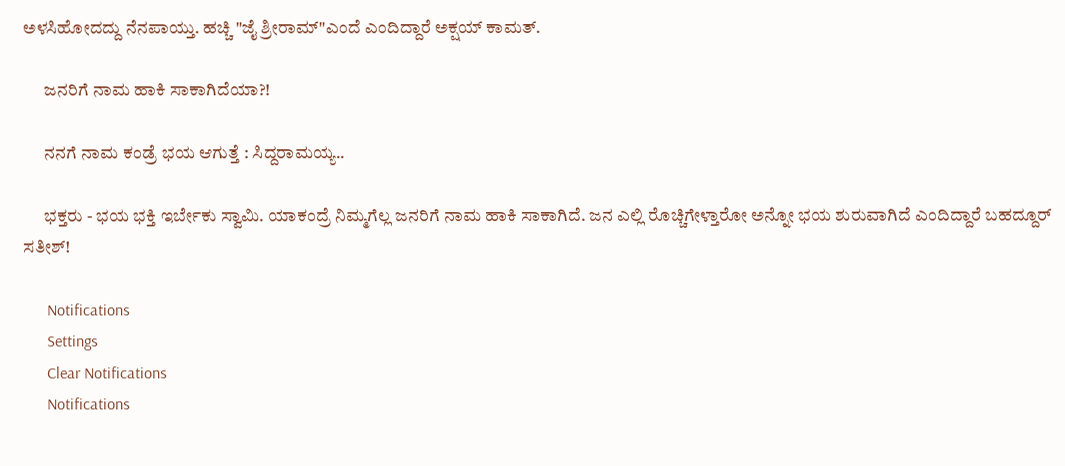ಅಳಸಿಹೋದದ್ದು ನೆನಪಾಯ್ತು. ಹಚ್ಚಿ "ಜೈ ಶ್ರೀರಾಮ್"ಎಂದೆ ಎಂದಿದ್ದಾರೆ ಅಕ್ಷಯ್ ಕಾಮತ್.

      ಜನರಿಗೆ ನಾಮ ಹಾಕಿ ಸಾಕಾಗಿದೆಯಾ?!

      ನನಗೆ ನಾಮ ಕಂಡ್ರೆ ಭಯ ಆಗುತ್ತೆ : ಸಿದ್ದರಾಮಯ್ಯ..

      ಭಕ್ತರು - ಭಯ ಭಕ್ತಿ ಇರ್ಬೇಕು ಸ್ವಾಮಿ. ಯಾಕಂದ್ರೆ ನಿಮ್ಮಗೆಲ್ಲ ಜನರಿಗೆ ನಾಮ ಹಾಕಿ ಸಾಕಾಗಿದೆ. ಜನ ಎಲ್ಲಿ ರೊಚ್ಚಿಗೇಳ್ತಾರೋ ಅನ್ನೋ ಭಯ ಶುರುವಾಗಿದೆ ಎಂದಿದ್ದಾರೆ ಬಹದ್ದೂರ್ ಸತೀಶ್!

      Notifications
      Settings
      Clear Notifications
      Notifications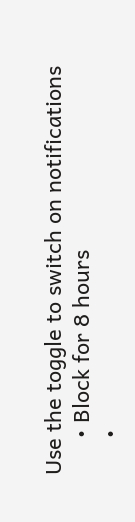Use the toggle to switch on notifications
      • Block for 8 hours
      •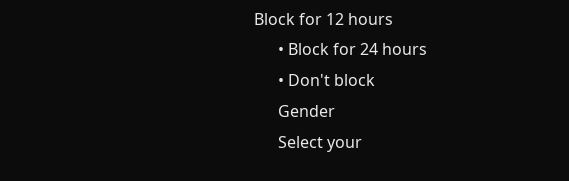Block for 12 hours
      • Block for 24 hours
      • Don't block
      Gender
      Select your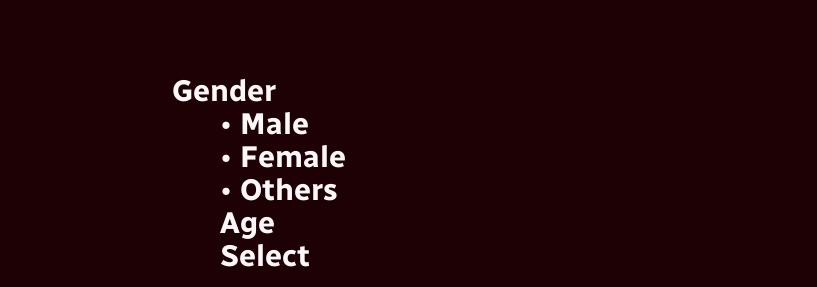Gender
      • Male
      • Female
      • Others
      Age
      Select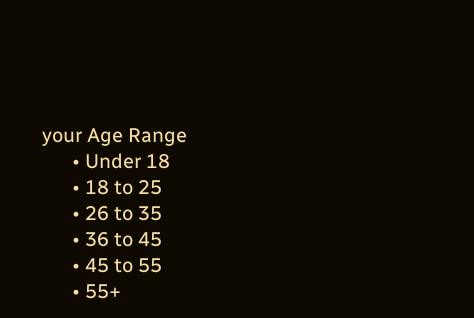your Age Range
      • Under 18
      • 18 to 25
      • 26 to 35
      • 36 to 45
      • 45 to 55
      • 55+